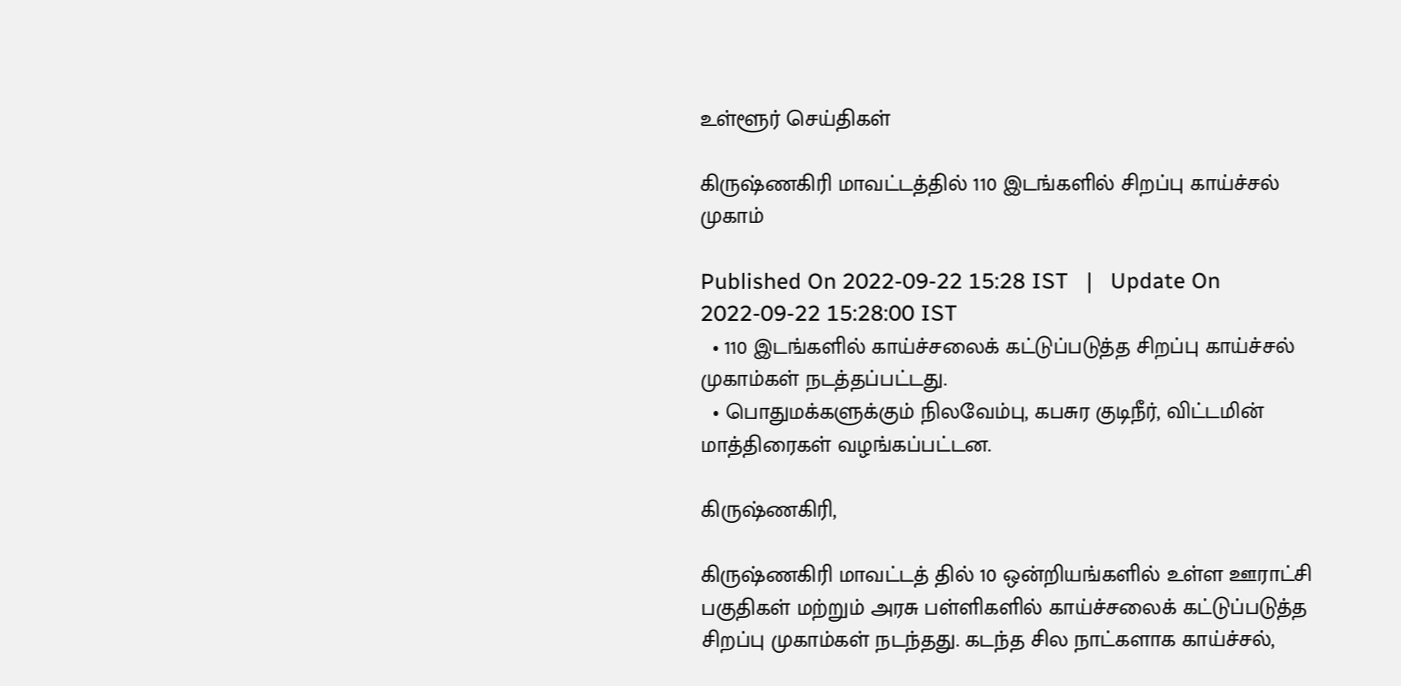உள்ளூர் செய்திகள்

கிருஷ்ணகிரி மாவட்டத்தில் 110 இடங்களில் சிறப்பு காய்ச்சல் முகாம்

Published On 2022-09-22 15:28 IST   |   Update On 2022-09-22 15:28:00 IST
  • 110 இடங்களில் காய்ச்சலைக் கட்டுப்படுத்த சிறப்பு காய்ச்சல் முகாம்கள் நடத்தப்பட்டது.
  • பொதுமக்களுக்கும் நிலவேம்பு, கபசுர குடிநீர், விட்டமின் மாத்திரைகள் வழங்கப்பட்டன.

கிருஷ்ணகிரி,

கிருஷ்ணகிரி மாவட்டத் தில் 10 ஒன்றியங்களில் உள்ள ஊராட்சி பகுதிகள் மற்றும் அரசு பள்ளிகளில் காய்ச்சலைக் கட்டுப்படுத்த சிறப்பு முகாம்கள் நடந்தது. கடந்த சில நாட்களாக காய்ச்சல்,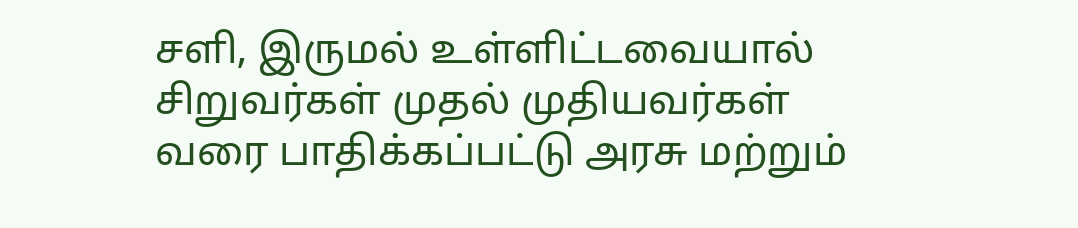சளி, இருமல் உள்ளிட்டவையால் சிறுவர்கள் முதல் முதியவர்கள் வரை பாதிக்கப்பட்டு அரசு மற்றும்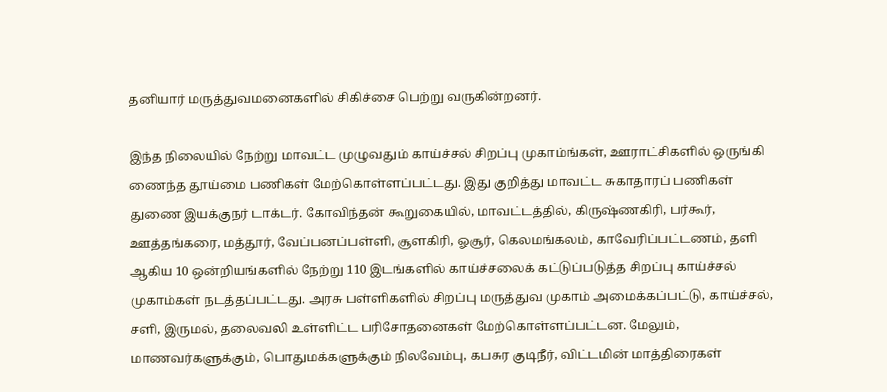தனியார் மருத்துவமனைகளில் சிகிச்சை பெற்று வருகின்றனர்.

இந்த நிலையில் நேற்று மாவட்ட முழுவதும் காய்ச்சல் சிறப்பு முகாம்ங்கள், ஊராட்சிகளில் ஒருங்கி ணைந்த தூய்மை பணிகள் மேற்கொள்ளப்பட்டது. இது குறித்து மாவட்ட சுகாதாரப் பணிகள் துணை இயக்குநர் டாக்டர். கோவிந்தன் கூறுகையில், மாவட்டத்தில், கிருஷ்ணகிரி, பர்கூர், ஊத்தங்கரை, மத்தூர், வேப்பனப்பள்ளி, சூளகிரி, ஓசூர், கெலமங்கலம், காவேரிப்பட்டணம், தளி ஆகிய 10 ஒன்றியங்களில் நேற்று 110 இடங்களில் காய்ச்சலைக் கட்டுப்படுத்த சிறப்பு காய்ச்சல் முகாம்கள் நடத்தப்பட்டது. அரசு பள்ளிகளில் சிறப்பு மருத்துவ முகாம் அமைக்கப்பட்டு, காய்ச்சல், சளி, இருமல், தலைவலி உள்ளிட்ட பரிசோதனைகள் மேற்கொள்ளப்பட்டன. மேலும், மாணவர்களுக்கும், பொதுமக்களுக்கும் நிலவேம்பு, கபசுர குடிநீர், விட்டமின் மாத்திரைகள்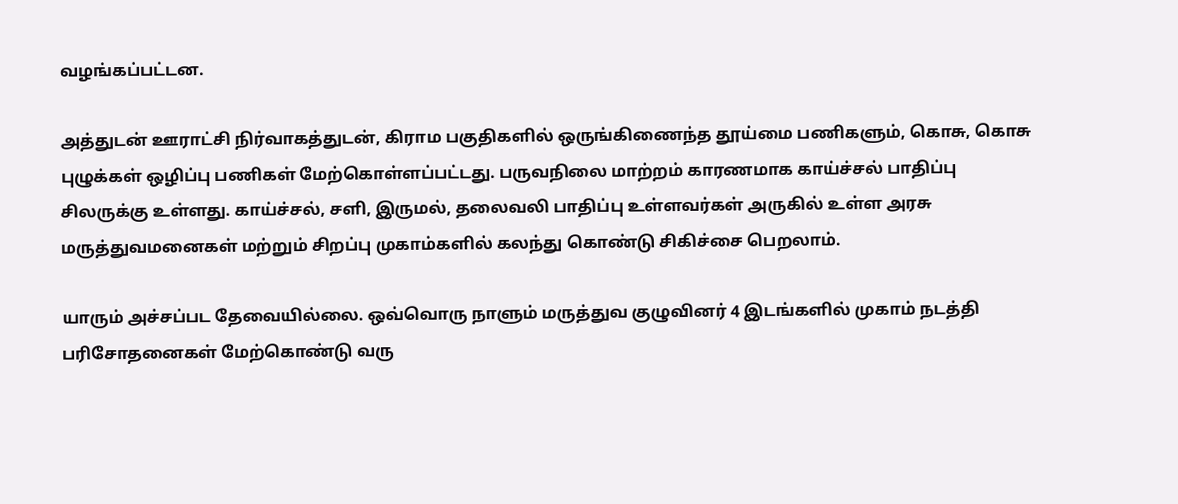வழங்கப்பட்டன.

அத்துடன் ஊராட்சி நிர்வாகத்துடன், கிராம பகுதிகளில் ஒருங்கிணைந்த தூய்மை பணிகளும், கொசு, கொசு புழுக்கள் ஒழிப்பு பணிகள் மேற்கொள்ளப்பட்டது. பருவநிலை மாற்றம் காரணமாக காய்ச்சல் பாதிப்பு சிலருக்கு உள்ளது. காய்ச்சல், சளி, இருமல், தலைவலி பாதிப்பு உள்ளவர்கள் அருகில் உள்ள அரசு மருத்துவமனைகள் மற்றும் சிறப்பு முகாம்களில் கலந்து கொண்டு சிகிச்சை பெறலாம்.

யாரும் அச்சப்பட தேவையில்லை. ஒவ்வொரு நாளும் மருத்துவ குழுவினர் 4 இடங்களில் முகாம் நடத்தி பரிசோதனைகள் மேற்கொண்டு வரு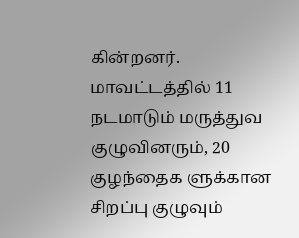கின்றனர். மாவட்டத்தில் 11 நடமாடும் மருத்துவ குழுவினரும், 20 குழந்தைக ளுக்கான சிறப்பு குழுவும்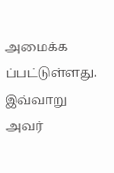அமைக்க ப்பட்டுள்ளது. இவ்வாறு அவர்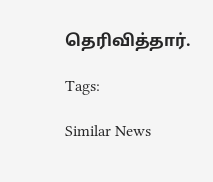தெரிவித்தார்.

Tags:

Similar News